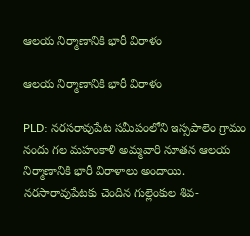ఆలయ నిర్మాణానికి భారీ విరాళం

ఆలయ నిర్మాణానికి భారీ విరాళం

PLD: నరసరావుపేట సమీపంలోని ఇస్సపాలెం గ్రామం నందు గల మహంకాళి అమ్మవారి నూతన ఆలయ నిర్మాణానికి భారీ విరాళాలు అందాయి. నరసారావుపేటకు చెందిన గుల్లెంకుల శివ-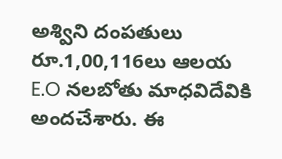అశ్విని దంపతులు రూ.1,00,116లు ఆలయ E.O నలబోతు మాధవిదేవికి అందచేశారు. ఈ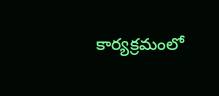కార్యక్రమంలో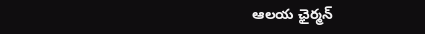ఆలయ ఛైర్మన్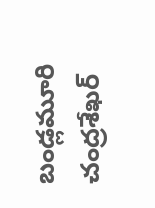బండ్లమూరి చంద్రశేఖర్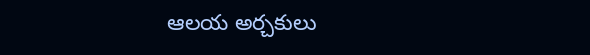ఆలయ అర్చకులు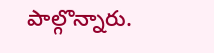పాల్గొన్నారు.